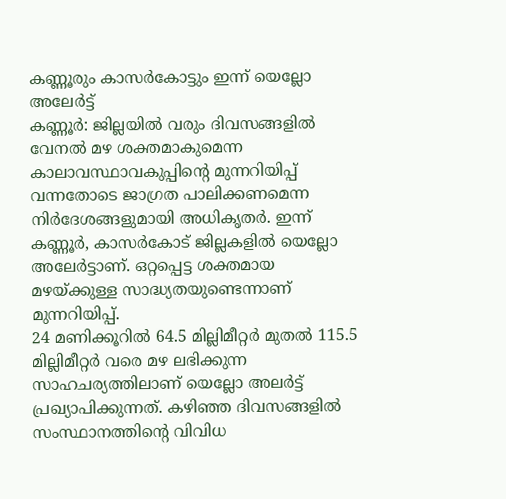കണ്ണൂരും കാസർകോട്ടും ഇന്ന് യെല്ലോ അലേർട്ട്
കണ്ണൂർ: ജില്ലയിൽ വരും ദിവസങ്ങളിൽ വേനൽ മഴ ശക്തമാകുമെന്ന കാലാവസ്ഥാവകുപ്പിന്റെ മുന്നറിയിപ്പ് വന്നതോടെ ജാഗ്രത പാലിക്കണമെന്ന നിർദേശങ്ങളുമായി അധികൃതർ. ഇന്ന് കണ്ണൂർ, കാസർകോട് ജില്ലകളിൽ യെല്ലോ അലേർട്ടാണ്. ഒറ്റപ്പെട്ട ശക്തമായ മഴയ്ക്കുള്ള സാദ്ധ്യതയുണ്ടെന്നാണ് മുന്നറിയിപ്പ്.
24 മണിക്കൂറിൽ 64.5 മില്ലിമീറ്റർ മുതൽ 115.5 മില്ലിമീറ്റർ വരെ മഴ ലഭിക്കുന്ന സാഹചര്യത്തിലാണ് യെല്ലോ അലർട്ട് പ്രഖ്യാപിക്കുന്നത്. കഴിഞ്ഞ ദിവസങ്ങളിൽ സംസ്ഥാനത്തിന്റെ വിവിധ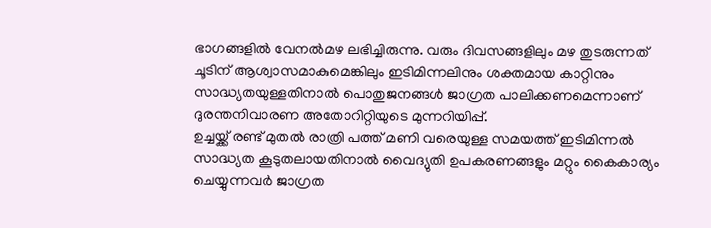ഭാഗങ്ങളിൽ വേനൽമഴ ലഭിച്ചിരുന്നു. വരും ദിവസങ്ങളിലും മഴ തുടരുന്നത് ചൂടിന് ആശ്വാസമാകുമെങ്കിലും ഇടിമിന്നലിനും ശക്തമായ കാറ്റിനും സാദ്ധ്യതയുള്ളതിനാൽ പൊതുജനങ്ങൾ ജാഗ്രത പാലിക്കണമെന്നാണ് ദുരന്തനിവാരണ അതോറിറ്റിയുടെ മുന്നറിയിപ്പ്.
ഉച്ചയ്ക്ക് രണ്ട് മുതൽ രാത്രി പത്ത് മണി വരെയുള്ള സമയത്ത് ഇടിമിന്നൽ സാദ്ധ്യത കൂടുതലായതിനാൽ വൈദ്യുതി ഉപകരണങ്ങളും മറ്റും കൈകാര്യം ചെയ്യുന്നവർ ജാഗ്രത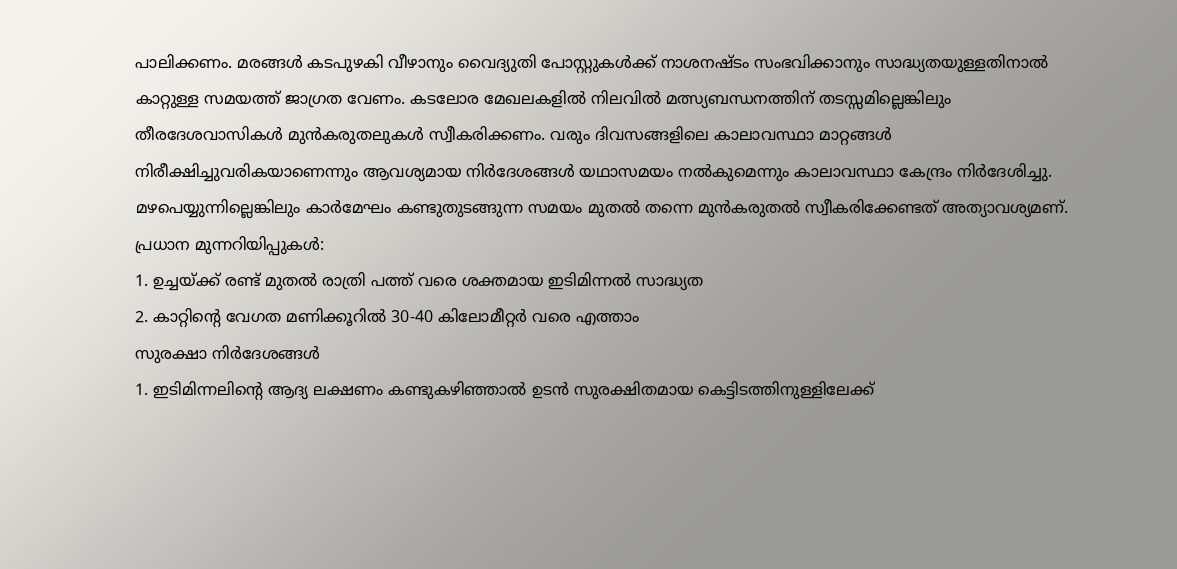പാലിക്കണം. മരങ്ങൾ കടപുഴകി വീഴാനും വൈദ്യുതി പോസ്റ്റുകൾക്ക് നാശനഷ്ടം സംഭവിക്കാനും സാദ്ധ്യതയുള്ളതിനാൽ കാറ്റുള്ള സമയത്ത് ജാഗ്രത വേണം. കടലോര മേഖലകളിൽ നിലവിൽ മത്സ്യബന്ധനത്തിന് തടസ്സമില്ലെങ്കിലും തീരദേശവാസികൾ മുൻകരുതലുകൾ സ്വീകരിക്കണം. വരും ദിവസങ്ങളിലെ കാലാവസ്ഥാ മാറ്റങ്ങൾ നിരീക്ഷിച്ചുവരികയാണെന്നും ആവശ്യമായ നിർദേശങ്ങൾ യഥാസമയം നൽകുമെന്നും കാലാവസ്ഥാ കേന്ദ്രം നിർദേശിച്ചു. മഴപെയ്യുന്നില്ലെങ്കിലും കാർമേഘം കണ്ടുതുടങ്ങുന്ന സമയം മുതൽ തന്നെ മുൻകരുതൽ സ്വീകരിക്കേണ്ടത് അത്യാവശ്യമണ്.
പ്രധാന മുന്നറിയിപ്പുകൾ:
1. ഉച്ചയ്ക്ക് രണ്ട് മുതൽ രാത്രി പത്ത് വരെ ശക്തമായ ഇടിമിന്നൽ സാദ്ധ്യത
2. കാറ്റിന്റെ വേഗത മണിക്കൂറിൽ 30-40 കിലോമീറ്റർ വരെ എത്താം
സുരക്ഷാ നിർദേശങ്ങൾ
1. ഇടിമിന്നലിന്റെ ആദ്യ ലക്ഷണം കണ്ടുകഴിഞ്ഞാൽ ഉടൻ സുരക്ഷിതമായ കെട്ടിടത്തിനുള്ളിലേക്ക്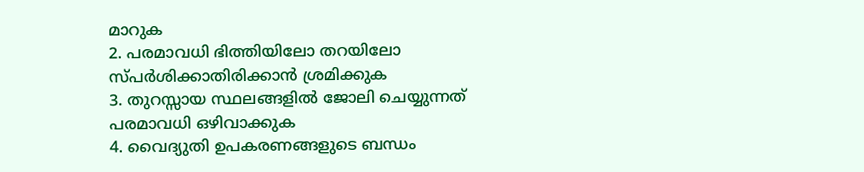മാറുക
2. പരമാവധി ഭിത്തിയിലോ തറയിലോ സ്പർശിക്കാതിരിക്കാൻ ശ്രമിക്കുക
3. തുറസ്സായ സ്ഥലങ്ങളിൽ ജോലി ചെയ്യുന്നത് പരമാവധി ഒഴിവാക്കുക
4. വൈദ്യുതി ഉപകരണങ്ങളുടെ ബന്ധം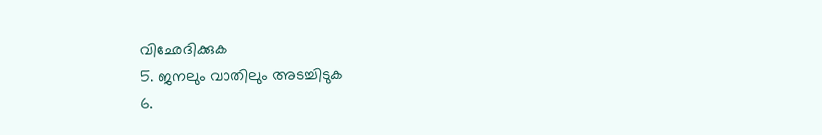വിഛേദിക്കുക
5. ജനലും വാതിലും അടച്ചിടുക
6.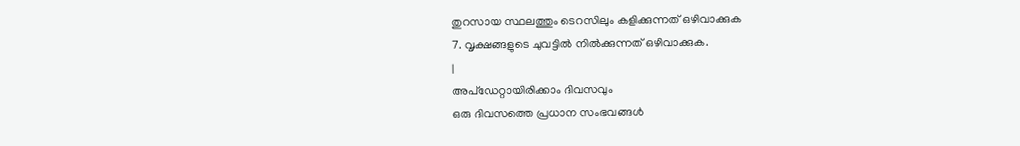തുറസായ സ്ഥലത്തും ടെറസിലും കളിക്കുന്നത് ഒഴിവാക്കുക
7. വൃക്ഷങ്ങളുടെ ചുവട്ടിൽ നിൽക്കുന്നത് ഒഴിവാക്കുക.
|
അപ്ഡേറ്റായിരിക്കാം ദിവസവും
ഒരു ദിവസത്തെ പ്രധാന സംഭവങ്ങൾ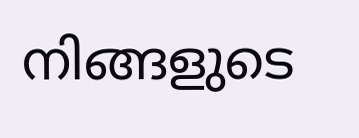നിങ്ങളുടെ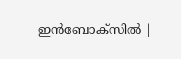ഇൻബോക്സിൽ |